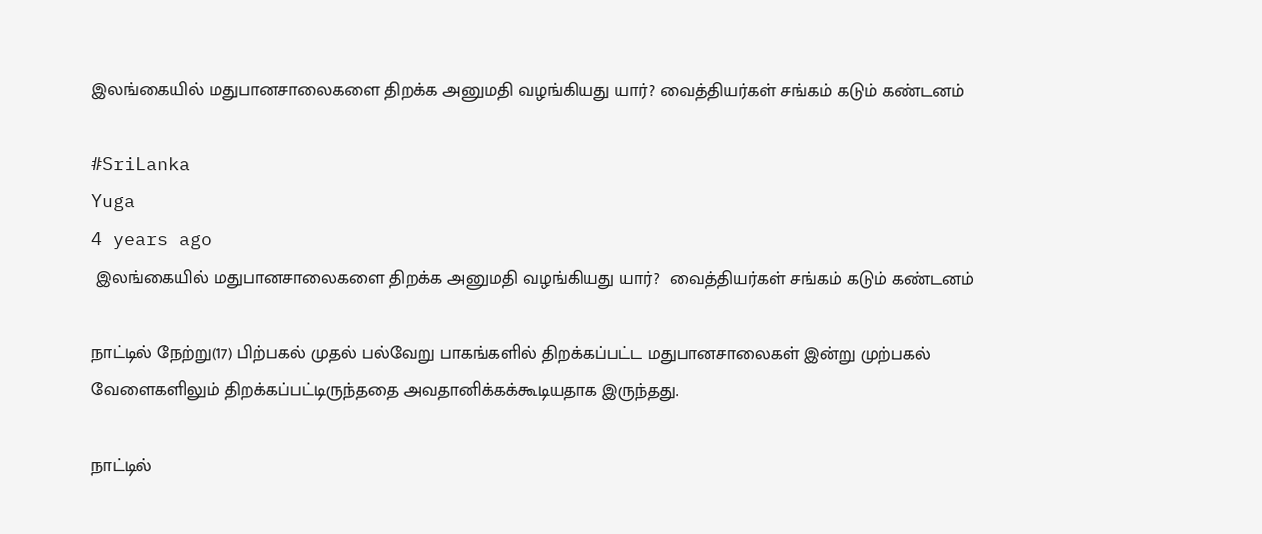இலங்கையில் மதுபானசாலைகளை திறக்க அனுமதி வழங்கியது யார்? வைத்தியர்கள் சங்கம் கடும் கண்டனம்

#SriLanka
Yuga
4 years ago
 இலங்கையில் மதுபானசாலைகளை திறக்க அனுமதி வழங்கியது யார்?  வைத்தியர்கள் சங்கம் கடும் கண்டனம்

நாட்டில் நேற்று(17) பிற்பகல் முதல் பல்வேறு பாகங்களில் திறக்கப்பட்ட மதுபானசாலைகள் இன்று முற்பகல் வேளைகளிலும் திறக்கப்பட்டிருந்ததை அவதானிக்கக்கூடியதாக இருந்தது.

நாட்டில்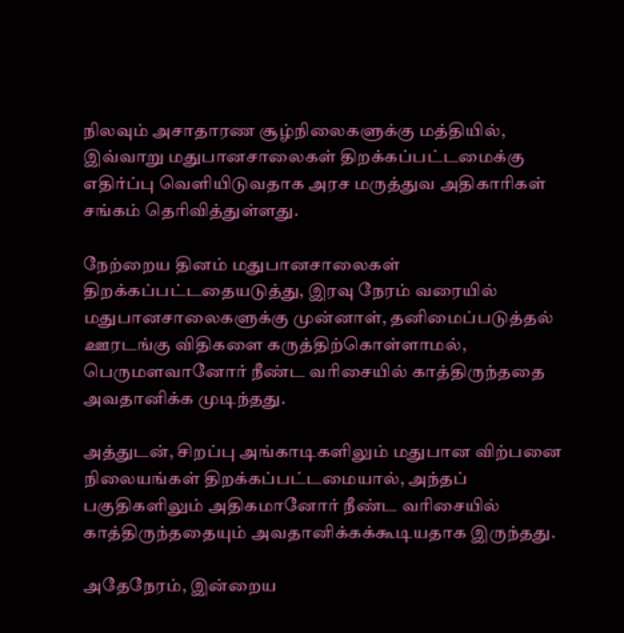நிலவும் அசாதாரண சூழ்நிலைகளுக்கு மத்தியில், இவ்வாறு மதுபானசாலைகள் திறக்கப்பட்டமைக்கு எதிர்ப்பு வெளியிடுவதாக அரச மருத்துவ அதிகாரிகள் சங்கம் தெரிவித்துள்ளது.

நேற்றைய தினம் மதுபானசாலைகள் திறக்கப்பட்டதையடுத்து, இரவு நேரம் வரையில் மதுபானசாலைகளுக்கு முன்னாள், தனிமைப்படுத்தல் ஊரடங்கு விதிகளை கருத்திற்கொள்ளாமல், பெருமளவானோர் நீண்ட வரிசையில் காத்திருந்ததை அவதானிக்க முடிந்தது.

அத்துடன், சிறப்பு அங்காடிகளிலும் மதுபான விற்பனை நிலையங்கள் திறக்கப்பட்டமையால், அந்தப் பகுதிகளிலும் அதிகமானோர் நீண்ட வரிசையில் காத்திருந்ததையும் அவதானிக்கக்கூடியதாக இருந்தது.

அதேநேரம், இன்றைய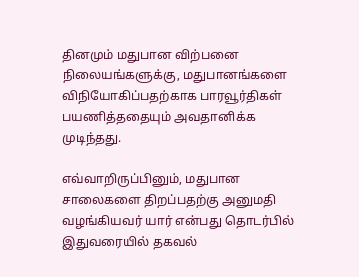தினமும் மதுபான விற்பனை நிலையங்களுக்கு, மதுபானங்களை விநியோகிப்பதற்காக பாரவூர்திகள் பயணித்ததையும் அவதானிக்க முடிந்தது.

எவ்வாறிருப்பினும், மதுபான சாலைகளை திறப்பதற்கு அனுமதி வழங்கியவர் யார் என்பது தொடர்பில் இதுவரையில் தகவல்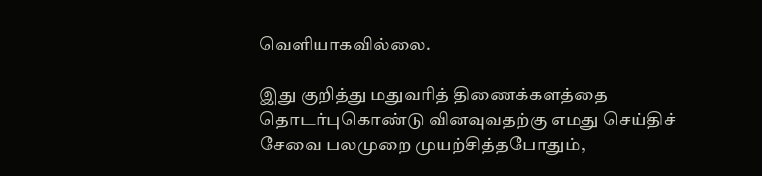வெளியாகவில்லை.

இது குறித்து மதுவரித் திணைக்களத்தை தொடர்புகொண்டு வினவுவதற்கு எமது செய்திச் சேவை பலமுறை முயற்சித்தபோதும்,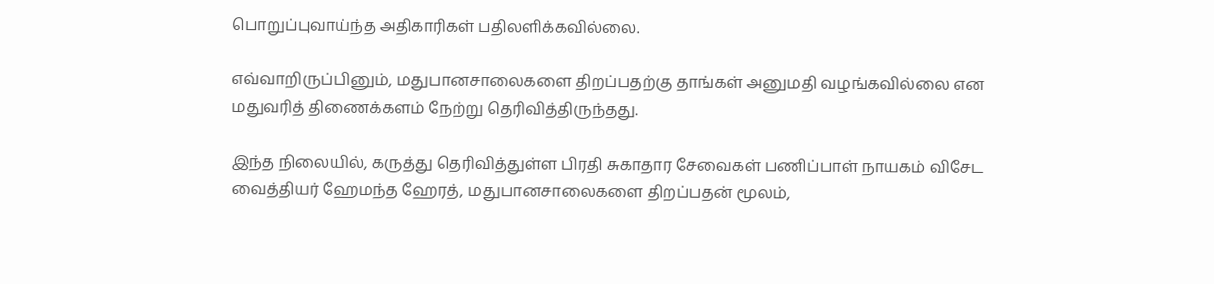பொறுப்புவாய்ந்த அதிகாரிகள் பதிலளிக்கவில்லை.

எவ்வாறிருப்பினும், மதுபானசாலைகளை திறப்பதற்கு தாங்கள் அனுமதி வழங்கவில்லை என மதுவரித் திணைக்களம் நேற்று தெரிவித்திருந்தது.

இந்த நிலையில், கருத்து தெரிவித்துள்ள பிரதி சுகாதார சேவைகள் பணிப்பாள் நாயகம் விசேட வைத்தியர் ஹேமந்த ஹேரத், மதுபானசாலைகளை திறப்பதன் மூலம்,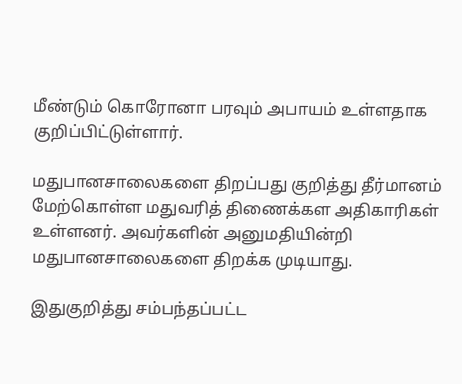மீண்டும் கொரோனா பரவும் அபாயம் உள்ளதாக குறிப்பிட்டுள்ளார்.

மதுபானசாலைகளை திறப்பது குறித்து தீர்மானம் மேற்கொள்ள மதுவரித் திணைக்கள அதிகாரிகள் உள்ளனர். அவர்களின் அனுமதியின்றி மதுபானசாலைகளை திறக்க முடியாது.

இதுகுறித்து சம்பந்தப்பட்ட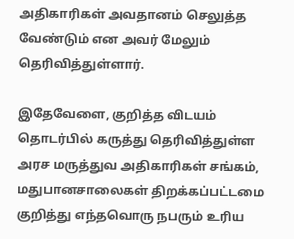அதிகாரிகள் அவதானம் செலுத்த வேண்டும் என அவர் மேலும் தெரிவித்துள்ளார்.

இதேவேளை, குறித்த விடயம் தொடர்பில் கருத்து தெரிவித்துள்ள அரச மருத்துவ அதிகாரிகள் சங்கம், மதுபானசாலைகள் திறக்கப்பட்டமை குறித்து எந்தவொரு நபரும் உரிய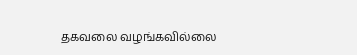தகவலை வழங்கவில்லை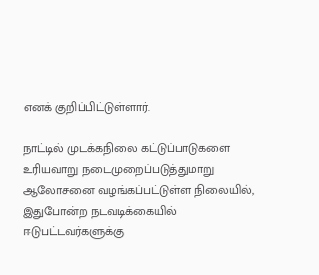எனக் குறிப்பிட்டுள்ளார்.

நாட்டில் முடக்கநிலை கட்டுப்பாடுகளை உரியவாறு நடைமுறைப்படுத்துமாறு ஆலோசனை வழங்கப்பட்டுள்ள நிலையில், இதுபோன்ற நடவடிக்கையில் ஈடுபட்டவர்களுக்கு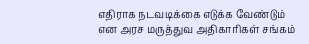எதிராக நடவடிக்கை எடுக்க வேண்டும் என அரச மருத்துவ அதிகாரிகள் சங்கம்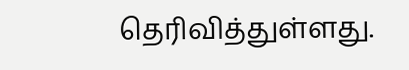தெரிவித்துள்ளது.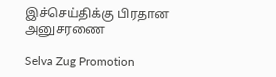இச்செய்திக்கு பிரதான அனுசரணை

Selva Zug Promotion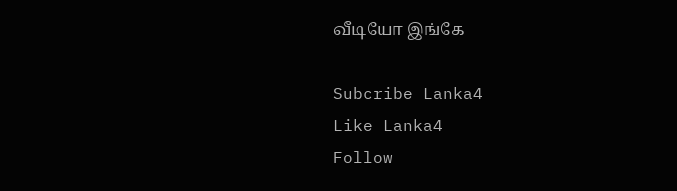வீடியோ இங்கே

Subcribe Lanka4
Like Lanka4
Follow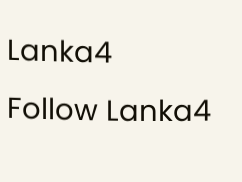Lanka4
Follow Lanka4